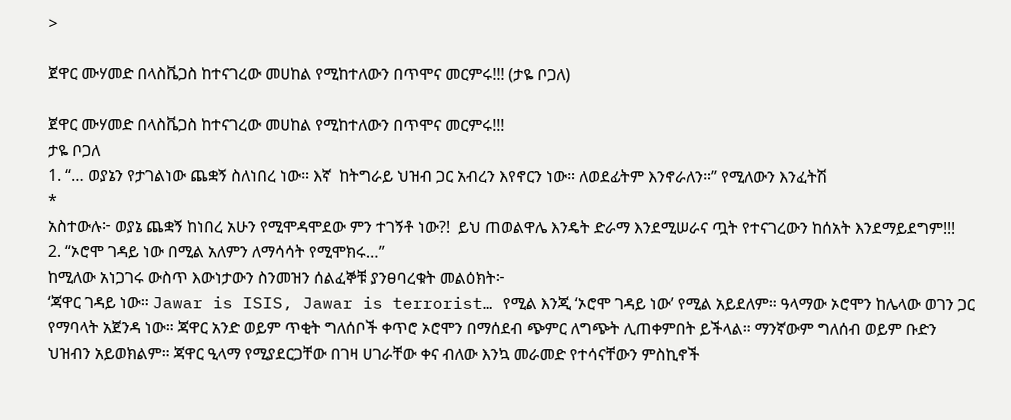>

ጀዋር ሙሃመድ በላስቬጋስ ከተናገረው መሀከል የሚከተለውን በጥሞና መርምሩ!!! (ታዬ ቦጋለ)

ጀዋር ሙሃመድ በላስቬጋስ ከተናገረው መሀከል የሚከተለውን በጥሞና መርምሩ!!!
ታዬ ቦጋለ
1. “… ወያኔን የታገልነው ጨቋኝ ስለነበረ ነው። እኛ  ከትግራይ ህዝብ ጋር አብረን እየኖርን ነው። ለወደፊትም እንኖራለን።” የሚለውን እንፈትሽ
*
አስተውሉ፦ ወያኔ ጨቋኝ ከነበረ አሁን የሚሞዳሞደው ምን ተገኝቶ ነው?!  ይህ ጠወልዋሌ እንዴት ድራማ እንደሚሠራና ጧት የተናገረውን ከሰአት እንደማይደግም!!!
2. “ኦሮሞ ገዳይ ነው በሚል አለምን ለማሳሳት የሚሞክሩ…”
ከሚለው አነጋገሩ ውስጥ እውነታውን ስንመዝን ሰልፈኞቹ ያንፀባረቁት መልዕክት፦
‘ጃዋር ገዳይ ነው። Jawar is ISIS, Jawar is terrorist… የሚል እንጂ ‘ኦሮሞ ገዳይ ነው’ የሚል አይደለም። ዓላማው ኦሮሞን ከሌላው ወገን ጋር የማባላት አጀንዳ ነው። ጃዋር አንድ ወይም ጥቂት ግለሰቦች ቀጥሮ ኦሮሞን በማሰደብ ጭምር ለግጭት ሊጠቀምበት ይችላል። ማንኛውም ግለሰብ ወይም ቡድን ህዝብን አይወክልም። ጃዋር ዒላማ የሚያደርጋቸው በገዛ ሀገራቸው ቀና ብለው እንኳ መራመድ የተሳናቸውን ምስኪኖች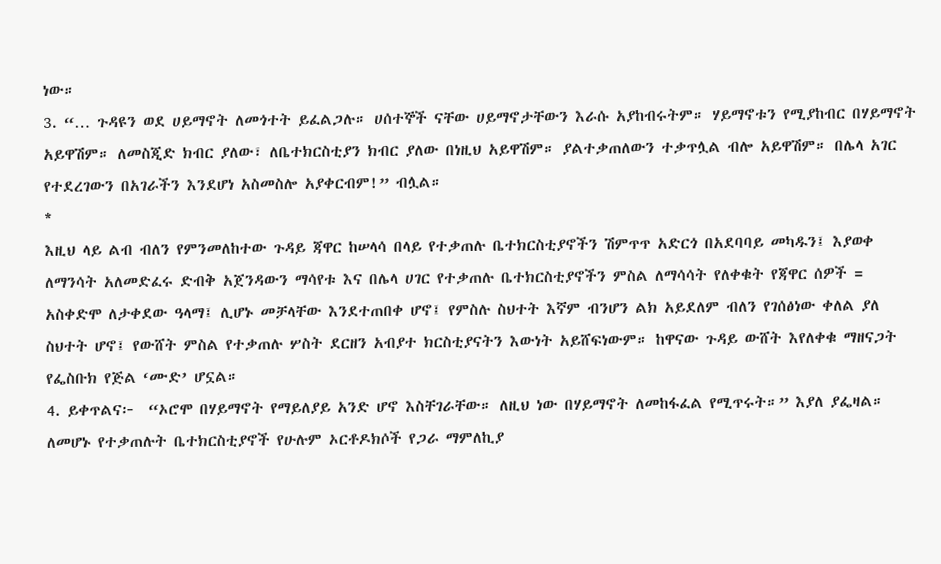ነው።
3. “… ጉዳዩን ወደ ሀይማኖት ለመጎተት ይፈልጋሉ። ሀሰተኞች ናቸው ሀይማኖታቸውን እራሱ አያከብሩትም። ሃይማኖቱን የሚያከብር በሃይማኖት አይዋሽም። ለመስጂድ ክብር ያለው፣ ለቤተክርስቲያን ክብር ያለው በነዚህ አይዋሽም። ያልተቃጠለውን ተቃጥሏል ብሎ አይዋሽም። በሌላ አገር የተደረገውን በአገራችን እንደሆነ አስመስሎ አያቀርብም!” ብሏል።
*
እዚህ ላይ ልብ ብለን የምንመለከተው ጉዳይ ጃዋር ከሠላሳ በላይ የተቃጠሉ ቤተክርስቲያኖችን ሽምጥጥ አድርጎ በአደባባይ መካዱን፤ እያወቀ ለማንሳት አለመድፈሩ ድብቅ አጀንዳውን ማሳየቱ እና በሌላ ሀገር የተቃጠሉ ቤተክርስቲያኖችን ምስል ለማሳሳት የለቀቁት የጃዋር ሰዎች = አስቀድሞ ለታቀደው ዓላማ፤ ሊሆኑ መቻላቸው እንደተጠበቀ ሆኖ፤ የምስሉ ስህተት እኛም ብንሆን ልክ አይደለም ብለን የገሰፅነው ቀለል ያለ ስህተት ሆኖ፤ የውሸት ምስል የተቃጠሉ ሦስት ደርዘን አብያተ ክርስቲያናትን እውነት አይሸፍነውም። ከዋናው ጉዳይ ውሸት እየለቀቁ ማዘናጋት የፌስቡክ የጅል ‘ሙድ’ ሆኗል።
4. ይቀጥልና፦  “ኦሮሞ በሃይማኖት የማይለያይ አንድ ሆኖ እስቸገራቸው። ለዚህ ነው በሃይማኖት ለመከፋፈል የሚጥሩት።” እያለ ያፌዛል።
ለመሆኑ የተቃጠሉት ቤተክርስቲያኖች የሁሉም ኦርቶዶክሶች የጋራ ማምለኪያ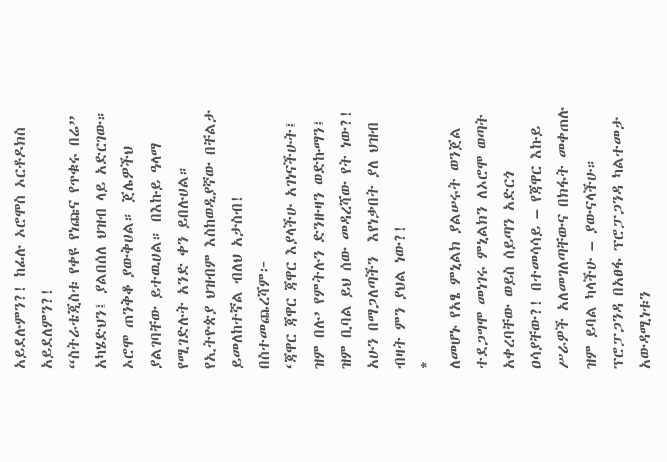አይደሉምን?! ከፊሉ ኦሮሞስ ኦርቶዶክስ አይደለምን?!
“ስትራቴጂስቱ የቀዩ የነጩና የጥቁሩ በሬ” አካሄድህን፤ ያልበሰለ ህዝብ ላይ አድርገው። ኦሮሞ ጠንቅቆ ያውቅሀል። ጀሌዎችህ ያልገባቸው ይተዉሀል። በእኩይ ዓላማ የሚገድሉት አንድ ቀን ይበሉሀል። የኢትዮጵያ ህዝብም እስከወዲያኛው በቸልታ ይመለከተኛል ብለህ አታስብ!
በስተመጨረሻም፦
‘ጃዋር ጃዋር ጃዋር እያላችሁ አገነናችሁት፤ ዝም በሉ’ የምትሉን ድንዙዛን ወድኩማን፤ ዝም ቢባል ይህ ሰው መዳረሻው የት ነው?!
አሁን በማጋለጣችን  እየነቃበት ያለ ህዝብ ብዛት ምን ያህል ነው?!
*
ለመሆኑ የአፄ ምኒልክ ያልሠሩት ወንጀል ተደጋግሞ መነገሩ ምኒልክን ለኦሮሞ ወጣት አቀረባቸው ወይስ ሰይጣን አድርጎ ዐሳያቸው?! በተመሳሳይ – የጃዋር እኩይ ሥራዎች አለመገለጣቸውና በክፋት መቀጠሉ ዝም ይባል ካላችሁ – ያውናላችሁ። ፕሮፓጋንዳ በአፀፋ ፕሮፓጋንዳ ካልተመታ አውዳሚነቱን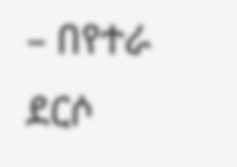– በየተራ ደርሶ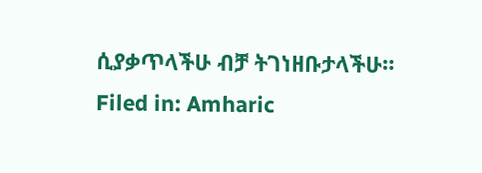ሲያቃጥላችሁ ብቻ ትገነዘቡታላችሁ።
Filed in: Amharic